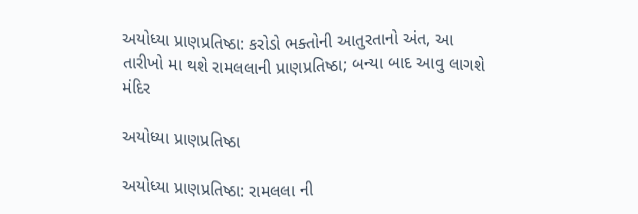અયોધ્યા પ્રાણપ્રતિષ્ઠા: કરોડો ભક્તોની આતુરતાનો અંત, આ તારીખો મા થશે રામલલાની પ્રાણપ્રતિષ્ઠા; બન્યા બાદ આવુ લાગશે મંદિર

અયોધ્યા પ્રાણપ્રતિષ્ઠા

અયોધ્યા પ્રાણપ્રતિષ્ઠા: રામલલા ની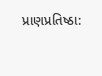પ્રાણપ્રતિષ્ઠા: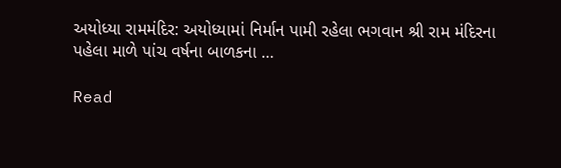અયોધ્યા રામમંદિર: અયોધ્યામાં નિર્માન પામી રહેલા ભગવાન શ્રી રામ મંદિરના પહેલા માળે પાંચ વર્ષના બાળકના …

Read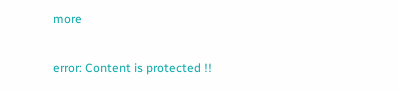more

error: Content is protected !!